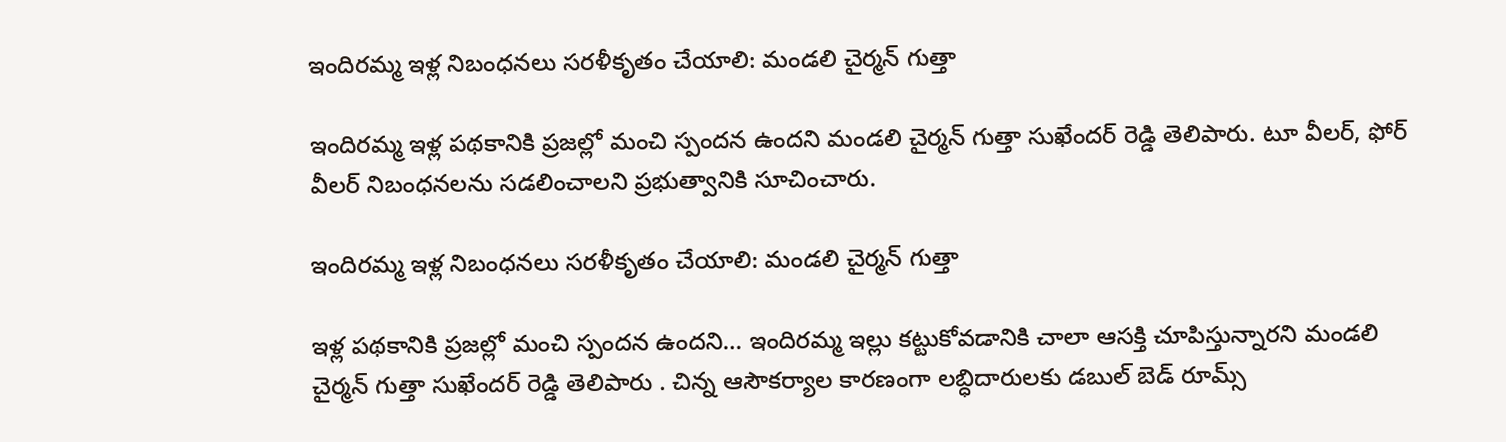ఇందిరమ్మ ఇళ్ల నిబంధనలు సరళీకృతం చేయాలి: మండలి చైర్మన్ గుత్తా

ఇందిరమ్మ ఇళ్ల పథకానికి ప్రజల్లో మంచి స్పందన ఉందని మండలి చైర్మన్ గుత్తా సుఖేందర్ రెడ్డి తెలిపారు. టూ వీలర్, ఫోర్ వీలర్ నిబంధనలను సడలించాలని ప్రభుత్వానికి సూచించారు.

ఇందిరమ్మ ఇళ్ల నిబంధనలు సరళీకృతం చేయాలి: మండలి చైర్మన్ గుత్తా

ఇళ్ల పథకానికి ప్రజల్లో మంచి స్పందన ఉందని… ఇందిరమ్మ ఇల్లు కట్టుకోవడానికి చాలా ఆసక్తి చూపిస్తున్నారని మండలి చైర్మన్ గుత్తా సుఖేందర్ రెడ్డి తెలిపారు . చిన్న ఆసౌకర్యాల కారణంగా లబ్ధిదారులకు డబుల్ బెడ్ రూమ్స్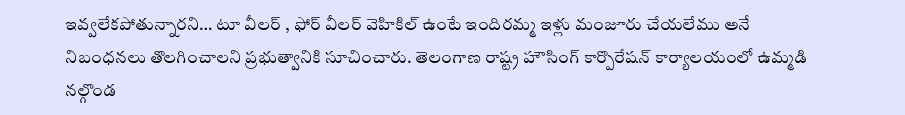ఇవ్వలేకపోతున్నారని… టూ వీలర్ , ఫోర్ వీలర్ వెహికిల్ ఉంటే ఇందిరమ్మ ఇళ్లు మంజూరు చేయలేము అనే నిబంధనలు తొలగించాలని ప్రభుత్వానికి సూచించారు. తెలంగాణ రాష్ట్ర హౌసింగ్ కార్పొరేషన్ కార్యాలయంలో ఉమ్మడి నల్గొండ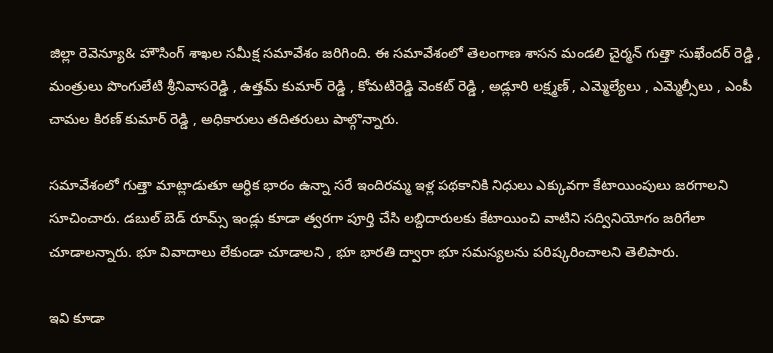జిల్లా రెవెన్యూ& హౌసింగ్ శాఖల సమీక్ష సమావేశం జరిగింది. ఈ సమావేశంలో తెలంగాణ శాసన మండలి చైర్మన్ గుత్తా సుఖేందర్ రెడ్డి , మంత్రులు పొంగులేటి శ్రీనివాసరెడ్డి , ఉత్తమ్ కుమార్ రెడ్డి , కోమటిరెడ్డి వెంకట్ రెడ్డి , అడ్లూరి లక్ష్మణ్ , ఎమ్మెల్యేలు , ఎమ్మెల్సీలు , ఎంపీ చామల కిరణ్ కుమార్ రెడ్డి , అధికారులు తదితరులు పాల్గొన్నారు.

సమావేశంలో గుత్తా మాట్లాడుతూ ఆర్ధిక భారం ఉన్నా సరే ఇందిరమ్మ ఇళ్ల పథకానికి నిధులు ఎక్కువగా కేటాయింపులు జరగాలని సూచించారు. డబుల్ బెడ్ రూమ్స్ ఇండ్లు కూడా త్వరగా పూర్తి చేసి లబ్దిదారులకు కేటాయించి వాటిని సద్వినియోగం జరిగేలా చూడాలన్నారు. భూ వివాదాలు లేకుండా చూడాలని , భూ భారతి ద్వారా భూ సమస్యలను పరిష్కరించాలని తెలిపారు.

ఇవి కూడా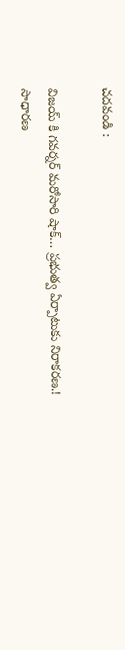చదవండి :

విజయ్ కి గవర్నర్ మరోసారి షాక్… ప్రభుత్వ ఏర్పాటుకు నిరాకరణ.!
సాధారణ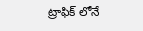ట్రాఫిక్ లోనే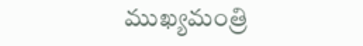ముఖ్యమంత్రి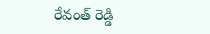రేవంత్ రెడ్డి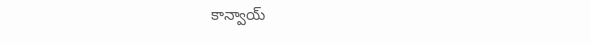కాన్వాయ్